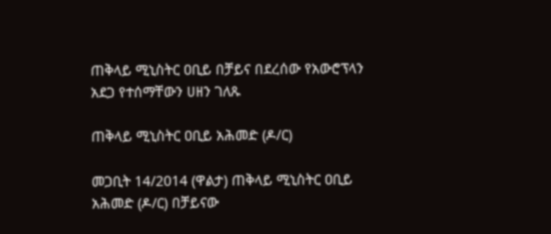ጠቅላይ ሚኒስትር ዐቢይ በቻይና በደረሰው የአውሮፕላን አደጋ የተሰማቸውን ሀዘን ገለጹ

ጠቅላይ ሚኒስትር ዐቢይ አሕመድ (ዶ/ር)

መጋቢት 14/2014 (ዋልታ) ጠቅላይ ሚኒስትር ዐቢይ አሕመድ (ዶ/ር) በቻይናው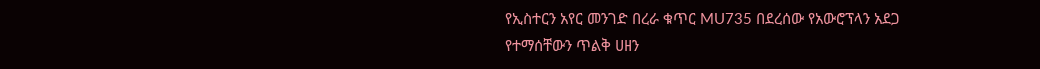የኢስተርን አየር መንገድ በረራ ቁጥር MU735 በደረሰው የአውሮፕላን አደጋ የተማሰቸውን ጥልቅ ሀዘን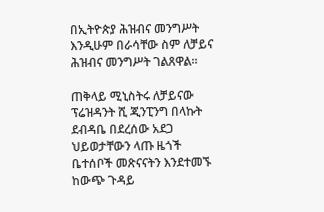በኢትዮጵያ ሕዝብና መንግሥት እንዲሁም በራሳቸው ስም ለቻይና ሕዝብና መንግሥት ገልጸዋል።

ጠቅላይ ሚኒስትሩ ለቻይናው ፕሬዝዳንት ሺ ጂንፒንግ በላኩት ደብዳቤ በደረሰው አደጋ ህይወታቸውን ላጡ ዜጎች ቤተሰቦች መጽናናትን እንደተመኙ ከውጭ ጉዳይ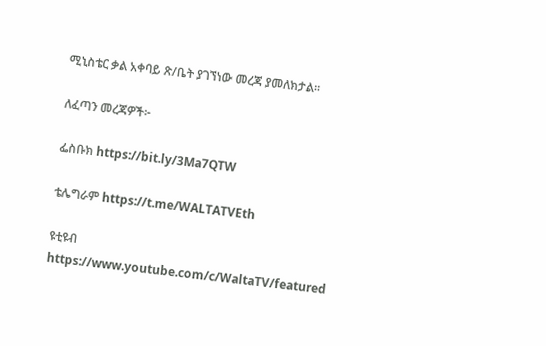ሚኒስቴር ቃል አቀባይ ጽ/ቤት ያገኘነው መረጃ ያመለክታል፡፡

ለፈጣን መረጃዎች፦

ፌስቡክ https://bit.ly/3Ma7QTW

ቴሌግራም https://t.me/WALTATVEth

ዩቲዩብ https://www.youtube.com/c/WaltaTV/featured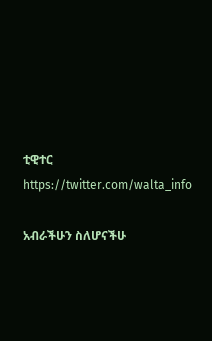ቲዊተር https://twitter.com/walta_info

አብራችሁን ስለሆናችሁ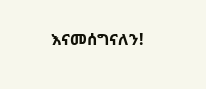እናመሰግናለን!